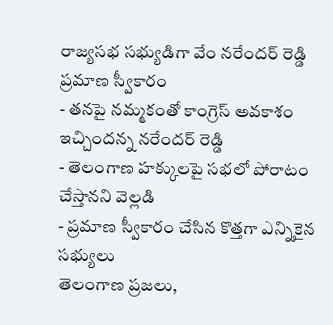రాజ్యసభ సభ్యుడిగా వేం నరేందర్ రెడ్డి ప్రమాణ స్వీకారం
- తనపై నమ్మకంతో కాంగ్రెస్ అవకాశం ఇచ్చిందన్న నరేందర్ రెడ్డి
- తెలంగాణ హక్కులపై సభలో పోరాటం చేస్తానని వెల్లడి
- ప్రమాణ స్వీకారం చేసిన కొత్తగా ఎన్నికైన సభ్యులు
తెలంగాణ ప్రజలు,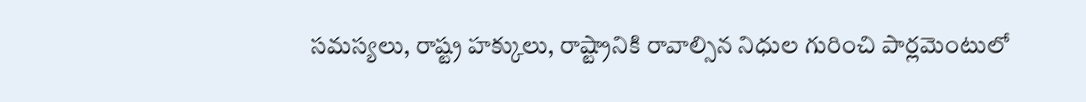సమస్యలు, రాష్ట్ర హక్కులు, రాష్ట్రానికి రావాల్సిన నిధుల గురించి పార్లమెంటులో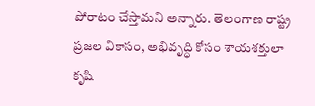పోరాటం చేస్తామని అన్నారు. తెలంగాణ రాష్ట్ర ప్రజల వికాసం, అభివృద్ధి కోసం శాయశక్తులా కృషి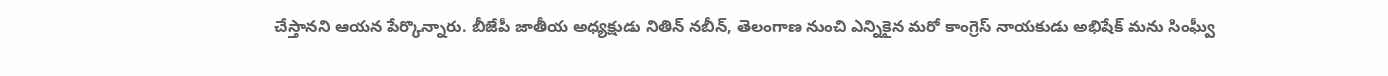చేస్తానని ఆయన పేర్కొన్నారు. బీజేపీ జాతీయ అధ్యక్షుడు నితిన్ నబీన్, తెలంగాణ నుంచి ఎన్నికైన మరో కాంగ్రెస్ నాయకుడు అభిషేక్ మను సింఘ్వీ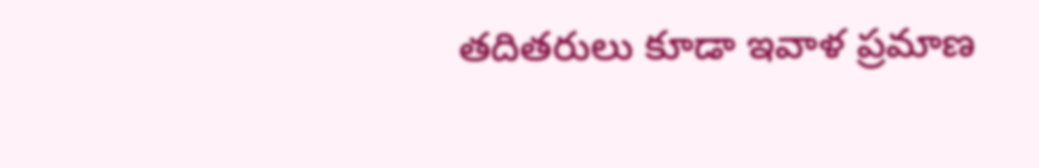తదితరులు కూడా ఇవాళ ప్రమాణ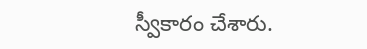స్వీకారం చేశారు.